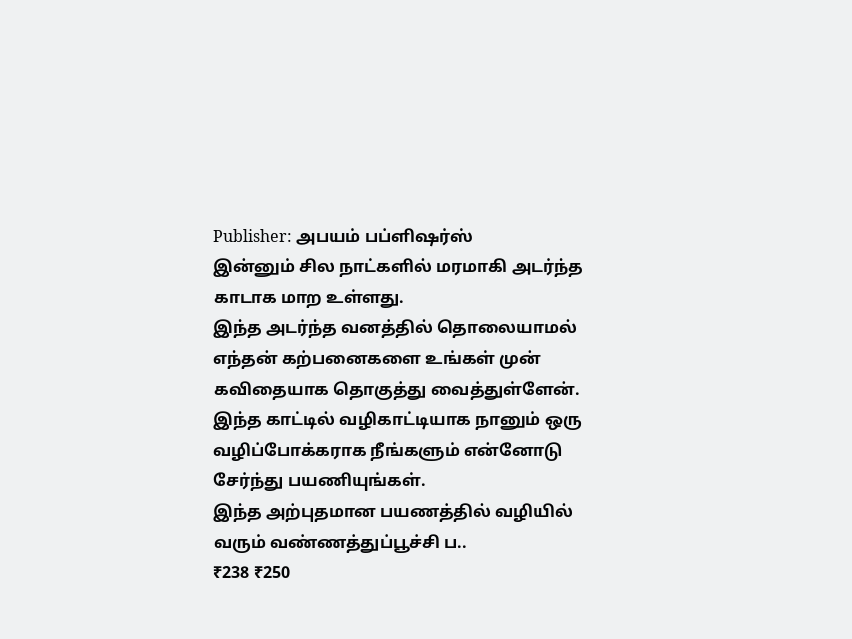Publisher: அபயம் பப்ளிஷர்ஸ்
இன்னும் சில நாட்களில் மரமாகி அடர்ந்த காடாக மாற உள்ளது.
இந்த அடர்ந்த வனத்தில் தொலையாமல் எந்தன் கற்பனைகளை உங்கள் முன் கவிதையாக தொகுத்து வைத்துள்ளேன்.
இந்த காட்டில் வழிகாட்டியாக நானும் ஒரு வழிப்போக்கராக நீங்களும் என்னோடு சேர்ந்து பயணியுங்கள்.
இந்த அற்புதமான பயணத்தில் வழியில் வரும் வண்ணத்துப்பூச்சி ப..
₹238 ₹250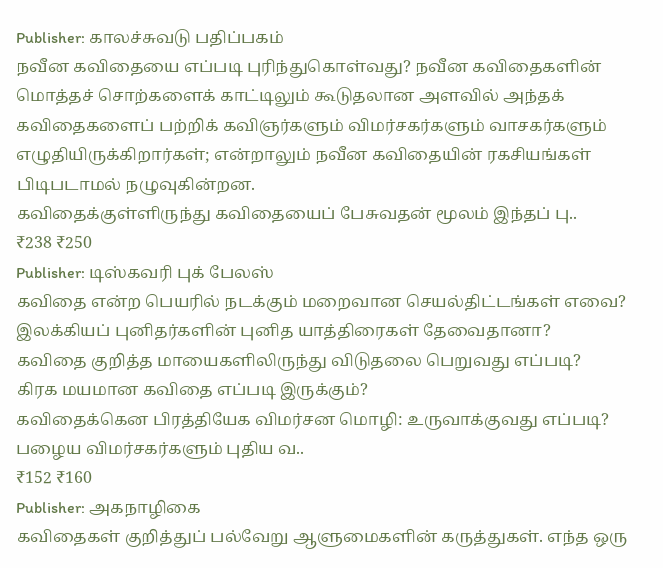Publisher: காலச்சுவடு பதிப்பகம்
நவீன கவிதையை எப்படி புரிந்துகொள்வது? நவீன கவிதைகளின் மொத்தச் சொற்களைக் காட்டிலும் கூடுதலான அளவில் அந்தக் கவிதைகளைப் பற்றிக் கவிஞர்களும் விமர்சகர்களும் வாசகர்களும் எழுதியிருக்கிறார்கள்; என்றாலும் நவீன கவிதையின் ரகசியங்கள் பிடிபடாமல் நழுவுகின்றன.
கவிதைக்குள்ளிருந்து கவிதையைப் பேசுவதன் மூலம் இந்தப் பு..
₹238 ₹250
Publisher: டிஸ்கவரி புக் பேலஸ்
கவிதை என்ற பெயரில் நடக்கும் மறைவான செயல்திட்டங்கள் எவை?
இலக்கியப் புனிதர்களின் புனித யாத்திரைகள் தேவைதானா?
கவிதை குறித்த மாயைகளிலிருந்து விடுதலை பெறுவது எப்படி?
கிரக மயமான கவிதை எப்படி இருக்கும்?
கவிதைக்கென பிரத்தியேக விமர்சன மொழி: உருவாக்குவது எப்படி?
பழைய விமர்சகர்களும் புதிய வ..
₹152 ₹160
Publisher: அகநாழிகை
கவிதைகள் குறித்துப் பல்வேறு ஆளுமைகளின் கருத்துகள். எந்த ஒரு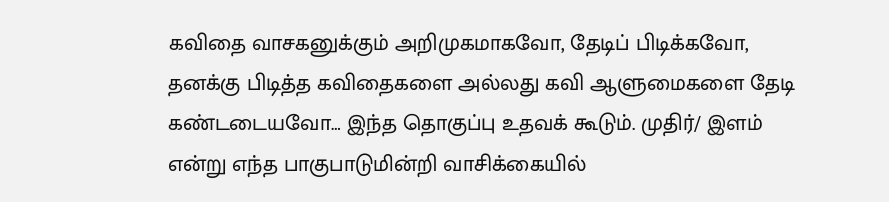கவிதை வாசகனுக்கும் அறிமுகமாகவோ, தேடிப் பிடிக்கவோ, தனக்கு பிடித்த கவிதைகளை அல்லது கவி ஆளுமைகளை தேடி கண்டடையவோ… இந்த தொகுப்பு உதவக் கூடும். முதிர்/ இளம் என்று எந்த பாகுபாடுமின்றி வாசிக்கையில்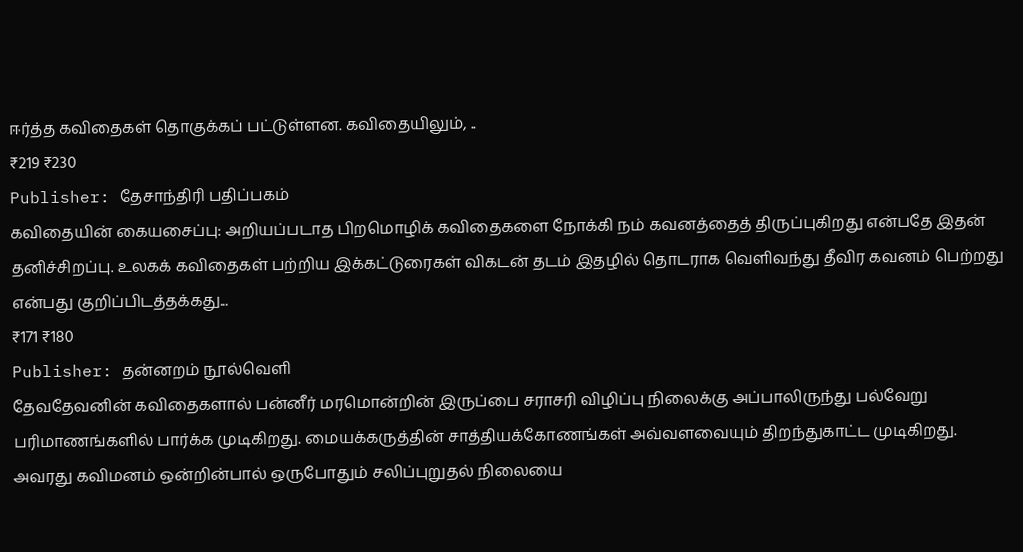ஈர்த்த கவிதைகள் தொகுக்கப் பட்டுள்ளன. கவிதையிலும், ..
₹219 ₹230
Publisher: தேசாந்திரி பதிப்பகம்
கவிதையின் கையசைப்பு: அறியப்படாத பிறமொழிக் கவிதைகளை நோக்கி நம் கவனத்தைத் திருப்புகிறது என்பதே இதன் தனிச்சிறப்பு. உலகக் கவிதைகள் பற்றிய இக்கட்டுரைகள் விகடன் தடம் இதழில் தொடராக வெளிவந்து தீவிர கவனம் பெற்றது என்பது குறிப்பிடத்தக்கது...
₹171 ₹180
Publisher: தன்னறம் நூல்வெளி
தேவதேவனின் கவிதைகளால் பன்னீர் மரமொன்றின் இருப்பை சராசரி விழிப்பு நிலைக்கு அப்பாலிருந்து பல்வேறு பரிமாணங்களில் பார்க்க முடிகிறது. மையக்கருத்தின் சாத்தியக்கோணங்கள் அவ்வளவையும் திறந்துகாட்ட முடிகிறது.
அவரது கவிமனம் ஒன்றின்பால் ஒருபோதும் சலிப்புறுதல் நிலையை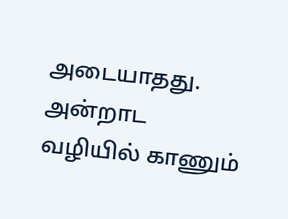அடையாதது. அன்றாட வழியில் காணும்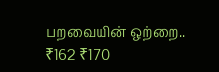பறவையின் ஒற்றை..
₹162 ₹170